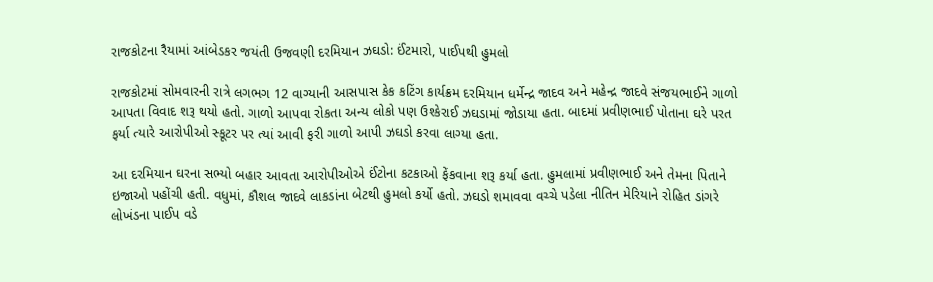રાજકોટના રૈયામાં આંબેડકર જયંતી ઉજવણી દરમિયાન ઝઘડો: ઈંટમારો, પાઈપથી હુમલો

રાજકોટમાં સોમવારની રાત્રે લગભગ 12 વાગ્યાની આસપાસ કેક કટિંગ કાર્યક્રમ દરમિયાન ધર્મેન્દ્ર જાદવ અને મહેન્દ્ર જાદવે સંજયભાઈને ગાળો આપતા વિવાદ શરૂ થયો હતો. ગાળો આપવા રોકતા અન્ય લોકો પણ ઉશ્કેરાઈ ઝઘડામાં જોડાયા હતા. બાદમાં પ્રવીણભાઈ પોતાના ઘરે પરત ફર્યા ત્યારે આરોપીઓ સ્કૂટર પર ત્યાં આવી ફરી ગાળો આપી ઝઘડો કરવા લાગ્યા હતા.

આ દરમિયાન ઘરના સભ્યો બહાર આવતા આરોપીઓએ ઈંટોના કટકાઓ ફેંકવાના શરૂ કર્યા હતા. હુમલામાં પ્રવીણભાઈ અને તેમના પિતાને ઇજાઓ પહોંચી હતી. વધુમાં, કૌશલ જાદવે લાકડાંના બેટથી હુમલો કર્યો હતો. ઝઘડો શમાવવા વચ્ચે પડેલા નીતિન મેરિયાને રોહિત ડાંગરે લોખંડના પાઈપ વડે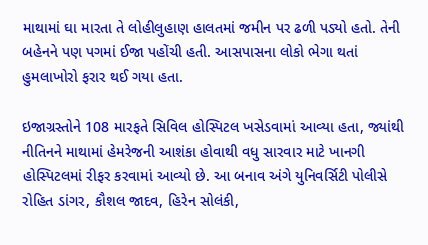માથામાં ઘા મારતા તે લોહીલુહાણ હાલતમાં જમીન પર ઢળી પડ્યો હતો. તેની બહેનને પણ પગમાં ઈજા પહોંચી હતી. આસપાસના લોકો ભેગા થતાં હુમલાખોરો ફરાર થઈ ગયા હતા.

ઇજાગ્રસ્તોને 108 મારફતે સિવિલ હોસ્પિટલ ખસેડવામાં આવ્યા હતા, જ્યાંથી નીતિનને માથામાં હેમરેજની આશંકા હોવાથી વધુ સારવાર માટે ખાનગી હોસ્પિટલમાં રીફર કરવામાં આવ્યો છે. આ બનાવ અંગે યુનિવર્સિટી પોલીસે રોહિત ડાંગર, કૌશલ જાદવ, હિરેન સોલંકી,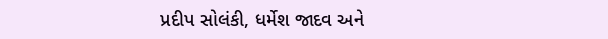પ્રદીપ સોલંકી, ધર્મેશ જાદવ અને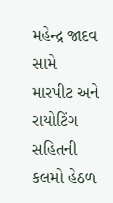મહેન્દ્ર જાદવ સામે મારપીટ અને રાયોટિંગ સહિતની કલમો હેઠળ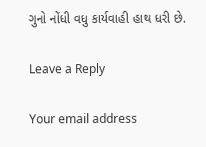ગુનો નોંધી વધુ કાર્યવાહી હાથ ધરી છે.

Leave a Reply

Your email address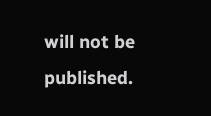will not be published.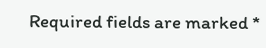Required fields are marked *